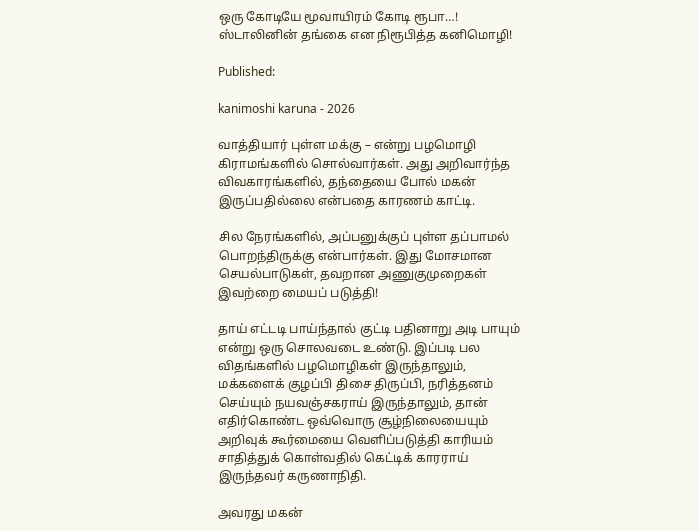ஒரு கோடியே மூவாயிரம் கோடி ரூபா…! ஸ்டாலினின் தங்கை என நிரூபித்த கனிமொழி!

Published:

kanimoshi karuna - 2026

வாத்தியார் புள்ள மக்கு – என்று பழமொழி கிராமங்களில் சொல்வார்கள். அது அறிவார்ந்த விவகாரங்களில், தந்தையை போல் மகன் இருப்பதில்லை என்பதை காரணம் காட்டி.

சில நேரங்களில், அப்பனுக்குப் புள்ள தப்பாமல் பொறந்திருக்கு என்பார்கள். இது மோசமான செயல்பாடுகள், தவறான அணுகுமுறைகள் இவற்றை மையப் படுத்தி!

தாய் எட்டடி பாய்ந்தால் குட்டி பதினாறு அடி பாயும் என்று ஒரு சொலவடை உண்டு. இப்படி பல விதங்களில் பழமொழிகள் இருந்தாலும், மக்களைக் குழப்பி திசை திருப்பி, நரித்தனம் செய்யும் நயவஞ்சகராய் இருந்தாலும், தான் எதிர்கொண்ட ஒவ்வொரு சூழ்நிலையையும் அறிவுக் கூர்மையை வெளிப்படுத்தி காரியம் சாதித்துக் கொள்வதில் கெட்டிக் காரராய் இருந்தவர் கருணாநிதி.

அவரது மகன்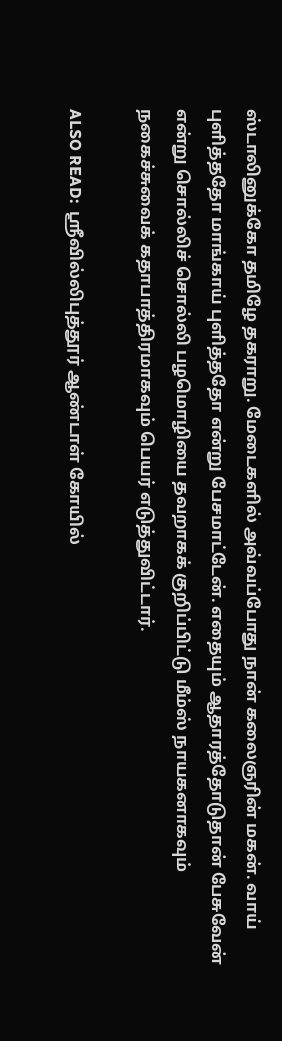ஸ்டாலினுக்கோ தமிழே தகராறு. மேடைகளில் அவ்வப்போது நான் கலைஞரின் மகன். வாய் புளித்ததோ மாங்காய் புளித்ததோ என்று பேசமாட்டேன். எதையும் ஆதாரத்தோடுதான் பேசுவேன் என்று சொல்லிச் சொல்லி பழமொழியை தவறாகக் குறிப்பிட்டு மீம்ஸ் நாயகனாகவும் நகைச்சுவைக் கதாபாத்திரமாகவும் பெயர் எடுத்துவிட்டார்.

ALSO READ:  ஸ்ரீவில்லிபுத்தூர் ஆண்டாள் கோயில்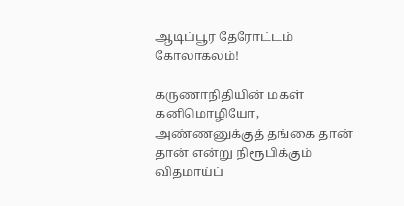ஆடிப்பூர தேரோட்டம் கோலாகலம்!

கருணாநிதியின் மகள் கனிமொழியோ, அண்ணனுக்குத் தங்கை தான் தான் என்று நிரூபிக்கும் விதமாய்ப்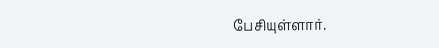பேசியுள்ளார்.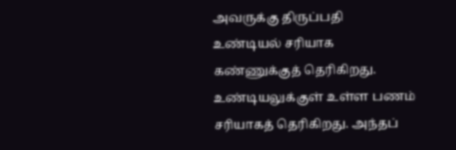அவருக்கு திருப்பதி உண்டியல் சரியாக கண்ணுக்குத் தெரிகிறது. உண்டியலுக்குள் உள்ள பணம் சரியாகத் தெரிகிறது. அந்தப்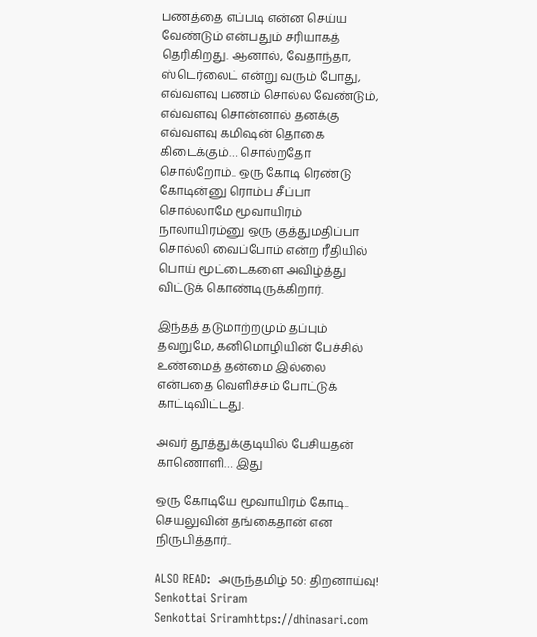பணத்தை எப்படி என்ன செய்ய வேண்டும் என்பதும் சரியாகத் தெரிகிறது. ஆனால், வேதாந்தா, ஸ்டெர்லைட் என்று வரும் போது, எவ்வளவு பணம் சொல்ல வேண்டும், எவ்வளவு சொன்னால் தனக்கு எவ்வளவு கமிஷன் தொகை கிடைக்கும்… சொல்றதோ சொல்றோம்.. ஒரு கோடி ரெண்டு கோடின்னு ரொம்ப சீப்பா சொல்லாமே மூவாயிரம் நாலாயிரம்னு ஒரு குத்துமதிப்பா சொல்லி வைப்போம் என்ற ரீதியில் பொய் மூட்டைகளை அவிழ்த்து விட்டுக் கொண்டிருக்கிறார்.

இந்தத் தடுமாற்றமும் தப்பும் தவறுமே, கனிமொழியின் பேச்சில் உண்மைத் தன்மை இல்லை என்பதை வெளிச்சம் போட்டுக் காட்டிவிட்டது.

அவர் தூத்துக்குடியில் பேசியதன் காணொளி… இது

ஒரு கோடியே மூவாயிரம் கோடி.. செயலுவின் தங்கைதான் என நிருபித்தார்..

ALSO READ:  அருந்தமிழ் 50: திறனாய்வு!
Senkottai Sriram
Senkottai Sriramhttps://dhinasari.com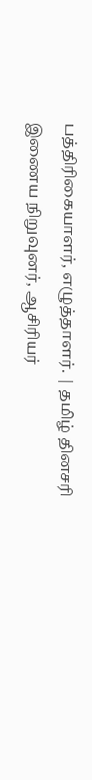பத்திரிகையாளர், எழுத்தாளர். | தமிழ் தினசரி இணைய நிறுவுனர், ஆசிரியர்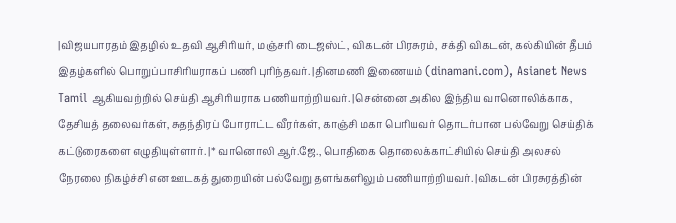|விஜயபாரதம் இதழில் உதவி ஆசிரியர், மஞ்சரி டைஜஸ்ட், விகடன் பிரசுரம், சக்தி விகடன், கல்கியின் தீபம் இதழ்களில் பொறுப்பாசிரியராகப் பணி புரிந்தவர். |தினமணி இணையம் (dinamani.com), Asianet News Tamil ஆகியவற்றில் செய்தி ஆசிரியராக பணியாற்றியவர். |சென்னை அகில இந்திய வானொலிக்காக, தேசியத் தலைவர்கள், சுதந்திரப் போராட்ட வீரர்கள், காஞ்சி மகா பெரியவர் தொடர்பான பல்வேறு செய்திக் கட்டுரைகளை எழுதியுள்ளார். |* வானொலி ஆர்.ஜே., பொதிகை தொலைக்காட்சியில் செய்தி அலசல் நேரலை நிகழ்ச்சி என ஊடகத் துறையின் பல்வேறு தளங்களிலும் பணியாற்றியவர். |விகடன் பிரசுரத்தின்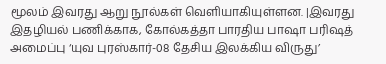மூலம் இவரது ஆறு நூல்கள் வெளியாகியுள்ளன. |இவரது இதழியல் பணிக்காக, கோல்கத்தா பாரதிய பாஷா பரிஷத் அமைப்பு ‘யுவ புரஸ்கார்-08 தேசிய இலக்கிய விருது’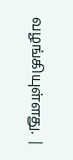வழங்கியுள்ளது. |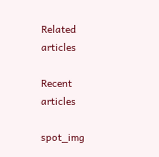Related articles

Recent articles

spot_img